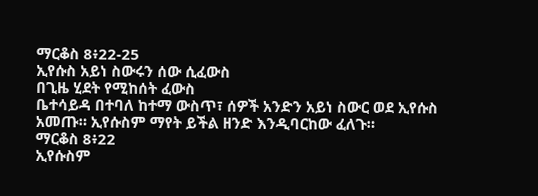ማርቆስ 8፥22-25
ኢየሱስ አይነ ስውሩን ሰው ሲፈውስ
በጊዜ ሂደት የሚከሰት ፈውስ
ቤተሳይዳ በተባለ ከተማ ውስጥ፣ ሰዎች አንድን አይነ ስውር ወደ ኢየሱስ አመጡ። ኢየሱስም ማየት ይችል ዘንድ እንዲባርከው ፈለጉ።
ማርቆስ 8፥22
ኢየሱስም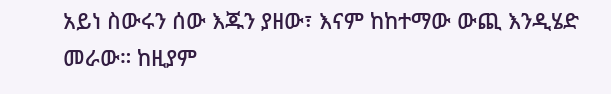አይነ ስውሩን ሰው እጁን ያዘው፣ እናም ከከተማው ውጪ እንዲሄድ መራው። ከዚያም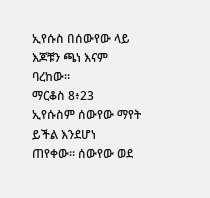ኢየሱስ በሰውየው ላይ እጆቹን ጫነ እናም ባረከው።
ማርቆስ 8፥23
ኢየሱስም ሰውየው ማየት ይችል እንደሆነ ጠየቀው። ሰውየው ወደ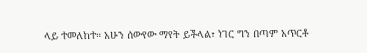ላይ ተመለከተ። አሁን ሰውየው ማየት ይችላል፣ ነገር ግን በጣም አጥርቶ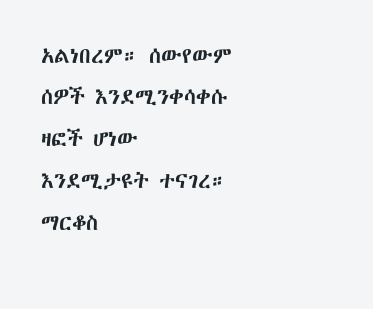አልነበረም። ሰውየውም ሰዎች እንደሚንቀሳቀሱ ዛፎች ሆነው እንደሚታዩት ተናገረ።
ማርቆስ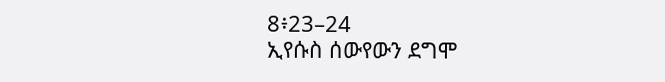8፥23–24
ኢየሱስ ሰውየውን ደግሞ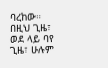ባረከው። በዚህ ጊዜ፣ ወደ ላይ ባየ ጊዜ፣ ሁሉም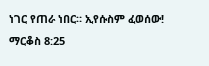ነገር የጠራ ነበር። ኢየሱስም ፈወሰው!
ማርቆስ 8:25